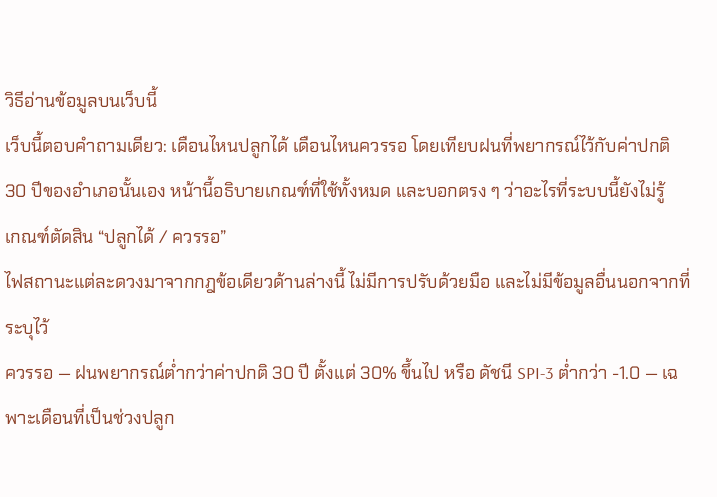วิธีอ่านข้อมูลบนเว็บนี้
เว็บนี้ตอบคำถามเดียว: เดือนไหนปลูกได้ เดือนไหนควรรอ โดยเทียบฝนที่พยากรณ์ไว้กับค่าปกติ 30 ปีของอำเภอนั้นเอง หน้านี้อธิบายเกณฑ์ที่ใช้ทั้งหมด และบอกตรง ๆ ว่าอะไรที่ระบบนี้ยังไม่รู้
เกณฑ์ตัดสิน “ปลูกได้ / ควรรอ”
ไฟสถานะแต่ละดวงมาจากกฎข้อเดียวด้านล่างนี้ ไม่มีการปรับด้วยมือ และไม่มีข้อมูลอื่นนอกจากที่ระบุไว้
ควรรอ — ฝนพยากรณ์ต่ำกว่าค่าปกติ 30 ปี ตั้งแต่ 30% ขึ้นไป หรือ ดัชนี SPI-3 ต่ำกว่า -1.0 — เฉพาะเดือนที่เป็นช่วงปลูก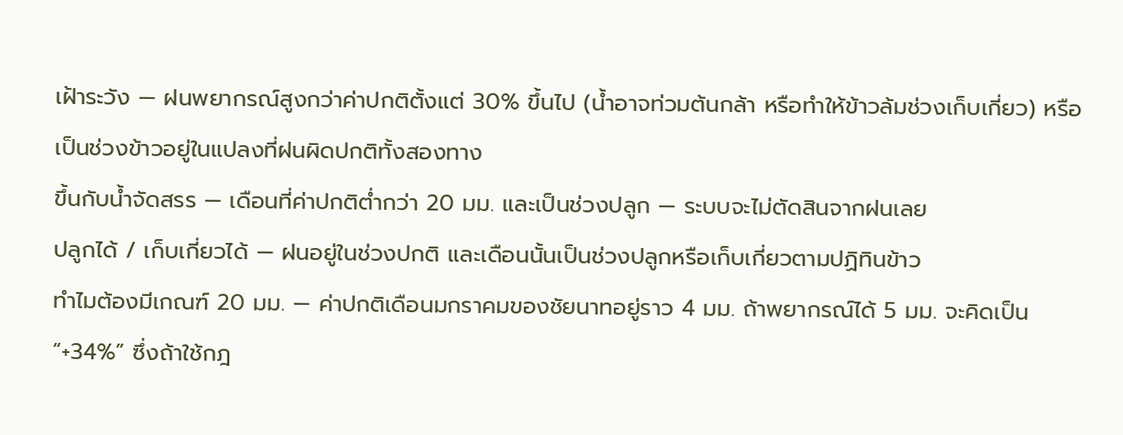เฝ้าระวัง — ฝนพยากรณ์สูงกว่าค่าปกติตั้งแต่ 30% ขึ้นไป (น้ำอาจท่วมต้นกล้า หรือทำให้ข้าวล้มช่วงเก็บเกี่ยว) หรือเป็นช่วงข้าวอยู่ในแปลงที่ฝนผิดปกติทั้งสองทาง
ขึ้นกับน้ำจัดสรร — เดือนที่ค่าปกติต่ำกว่า 20 มม. และเป็นช่วงปลูก — ระบบจะไม่ตัดสินจากฝนเลย
ปลูกได้ / เก็บเกี่ยวได้ — ฝนอยู่ในช่วงปกติ และเดือนนั้นเป็นช่วงปลูกหรือเก็บเกี่ยวตามปฏิทินข้าว
ทำไมต้องมีเกณฑ์ 20 มม. — ค่าปกติเดือนมกราคมของชัยนาทอยู่ราว 4 มม. ถ้าพยากรณ์ได้ 5 มม. จะคิดเป็น “+34%” ซึ่งถ้าใช้กฎ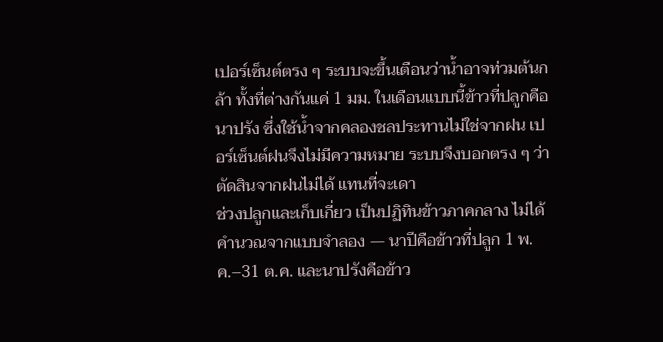เปอร์เซ็นต์ตรง ๆ ระบบจะขึ้นเตือนว่าน้ำอาจท่วมต้นกล้า ทั้งที่ต่างกันแค่ 1 มม. ในเดือนแบบนี้ข้าวที่ปลูกคือนาปรัง ซึ่งใช้น้ำจากคลองชลประทานไม่ใช่จากฝน เปอร์เซ็นต์ฝนจึงไม่มีความหมาย ระบบจึงบอกตรง ๆ ว่าตัดสินจากฝนไม่ได้ แทนที่จะเดา
ช่วงปลูกและเก็บเกี่ยว เป็นปฏิทินข้าวภาคกลาง ไม่ได้คำนวณจากแบบจำลอง — นาปีคือข้าวที่ปลูก 1 พ.ค.–31 ต.ค. และนาปรังคือข้าว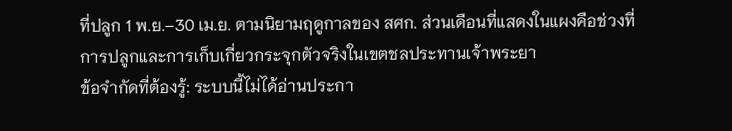ที่ปลูก 1 พ.ย.–30 เม.ย. ตามนิยามฤดูกาลของ สศก. ส่วนเดือนที่แสดงในแผงคือช่วงที่การปลูกและการเก็บเกี่ยวกระจุกตัวจริงในเขตชลประทานเจ้าพระยา
ข้อจำกัดที่ต้องรู้: ระบบนี้ไม่ได้อ่านประกา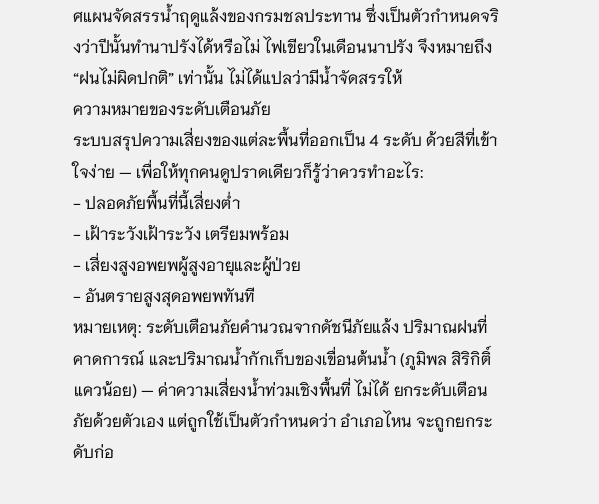ศแผนจัดสรรน้ำฤดูแล้งของกรมชลประทาน ซึ่งเป็นตัวกำหนดจริงว่าปีนั้นทำนาปรังได้หรือไม่ ไฟเขียวในเดือนนาปรัง จึงหมายถึง “ฝนไม่ผิดปกติ” เท่านั้น ไม่ได้แปลว่ามีน้ำจัดสรรให้
ความหมายของระดับเตือนภัย
ระบบสรุปความเสี่ยงของแต่ละพื้นที่ออกเป็น 4 ระดับ ด้วยสีที่เข้าใจง่าย — เพื่อให้ทุกคนดูปราดเดียวก็รู้ว่าควรทำอะไร:
- ปลอดภัยพื้นที่นี้เสี่ยงต่ำ
- เฝ้าระวังเฝ้าระวัง เตรียมพร้อม
- เสี่ยงสูงอพยพผู้สูงอายุและผู้ป่วย
- อันตรายสูงสุดอพยพทันที
หมายเหตุ: ระดับเตือนภัยคำนวณจากดัชนีภัยแล้ง ปริมาณฝนที่คาดการณ์ และปริมาณน้ำกักเก็บของเขื่อนต้นน้ำ (ภูมิพล สิริกิติ์ แควน้อย) — ค่าความเสี่ยงน้ำท่วมเชิงพื้นที่ ไม่ได้ ยกระดับเตือนภัยด้วยตัวเอง แต่ถูกใช้เป็นตัวกำหนดว่า อำเภอไหน จะถูกยกระดับก่อ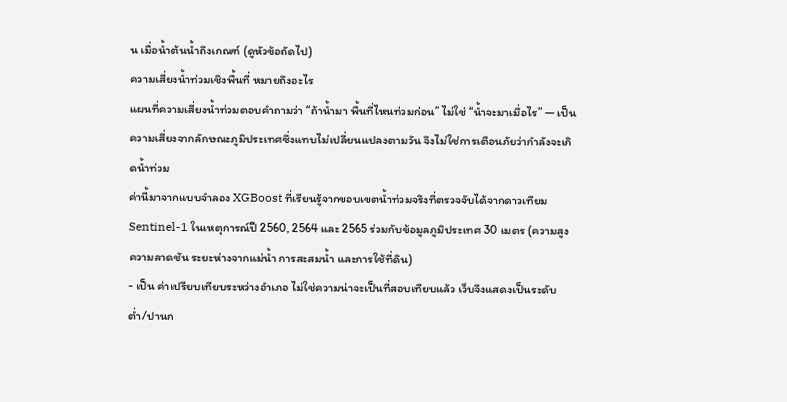น เมื่อน้ำต้นน้ำถึงเกณฑ์ (ดูหัวข้อถัดไป)
ความเสี่ยงน้ำท่วมเชิงพื้นที่ หมายถึงอะไร
แผนที่ความเสี่ยงน้ำท่วมตอบคำถามว่า “ถ้าน้ำมา พื้นที่ไหนท่วมก่อน” ไม่ใช่ “น้ำจะมาเมื่อไร” — เป็นความเสี่ยงจากลักษณะภูมิประเทศซึ่งแทบไม่เปลี่ยนแปลงตามวัน จึงไม่ใช่การเตือนภัยว่ากำลังจะเกิดน้ำท่วม
ค่านี้มาจากแบบจำลอง XGBoost ที่เรียนรู้จากขอบเขตน้ำท่วมจริงที่ตรวจจับได้จากดาวเทียม Sentinel-1 ในเหตุการณ์ปี 2560, 2564 และ 2565 ร่วมกับข้อมูลภูมิประเทศ 30 เมตร (ความสูง ความลาดชัน ระยะห่างจากแม่น้ำ การสะสมน้ำ และการใช้ที่ดิน)
- เป็น ค่าเปรียบเทียบระหว่างอำเภอ ไม่ใช่ความน่าจะเป็นที่สอบเทียบแล้ว เว็บจึงแสดงเป็นระดับ ต่ำ/ปานก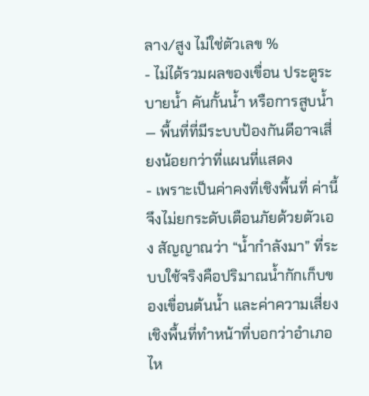ลาง/สูง ไม่ใช่ตัวเลข %
- ไม่ได้รวมผลของเขื่อน ประตูระบายน้ำ คันกั้นน้ำ หรือการสูบน้ำ — พื้นที่ที่มีระบบป้องกันดีอาจเสี่ยงน้อยกว่าที่แผนที่แสดง
- เพราะเป็นค่าคงที่เชิงพื้นที่ ค่านี้จึงไม่ยกระดับเตือนภัยด้วยตัวเอง สัญญาณว่า “น้ำกำลังมา” ที่ระบบใช้จริงคือปริมาณน้ำกักเก็บของเขื่อนต้นน้ำ และค่าความเสี่ยงเชิงพื้นที่ทำหน้าที่บอกว่าอำเภอไห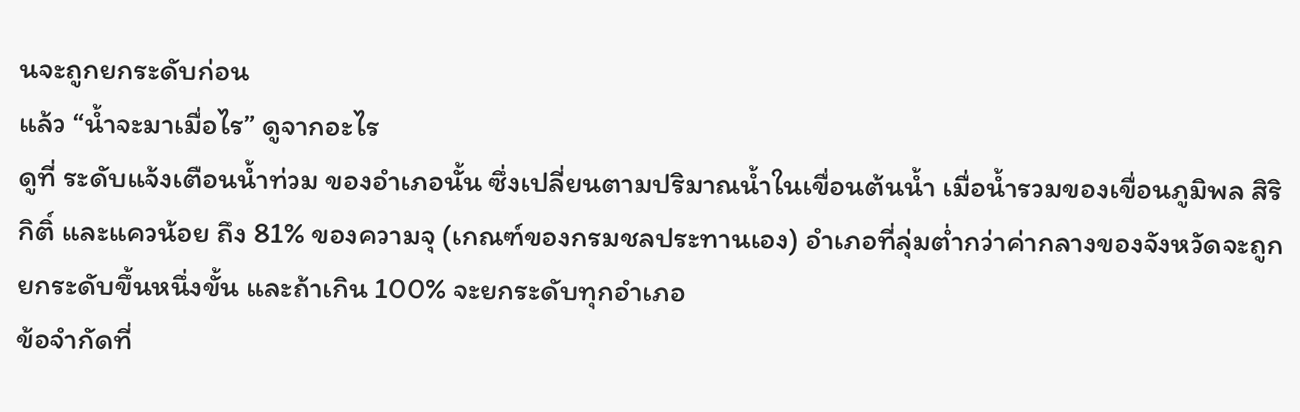นจะถูกยกระดับก่อน
แล้ว “น้ำจะมาเมื่อไร” ดูจากอะไร
ดูที่ ระดับแจ้งเตือนน้ำท่วม ของอำเภอนั้น ซึ่งเปลี่ยนตามปริมาณน้ำในเขื่อนต้นน้ำ เมื่อน้ำรวมของเขื่อนภูมิพล สิริกิติ์ และแควน้อย ถึง 81% ของความจุ (เกณฑ์ของกรมชลประทานเอง) อำเภอที่ลุ่มต่ำกว่าค่ากลางของจังหวัดจะถูกยกระดับขึ้นหนึ่งขั้น และถ้าเกิน 100% จะยกระดับทุกอำเภอ
ข้อจำกัดที่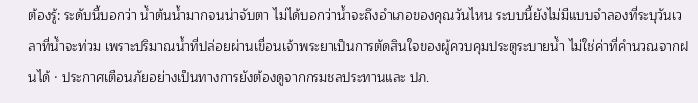ต้องรู้: ระดับนี้บอกว่า น้ำต้นน้ำมากจนน่าจับตา ไม่ได้บอกว่าน้ำจะถึงอำเภอของคุณวันไหน ระบบนี้ยังไม่มีแบบจำลองที่ระบุวันเวลาที่น้ำจะท่วม เพราะปริมาณน้ำที่ปล่อยผ่านเขื่อนเจ้าพระยาเป็นการตัดสินใจของผู้ควบคุมประตูระบายน้ำ ไม่ใช่ค่าที่คำนวณจากฝนได้ · ประกาศเตือนภัยอย่างเป็นทางการยังต้องดูจากกรมชลประทานและ ปภ.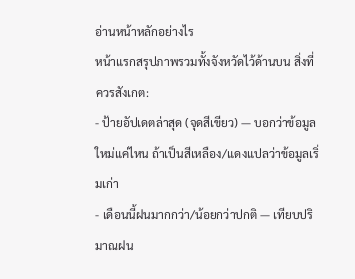อ่านหน้าหลักอย่างไร
หน้าแรกสรุปภาพรวมทั้งจังหวัดไว้ด้านบน สิ่งที่ควรสังเกต:
- ป้ายอัปเดตล่าสุด (จุดสีเขียว) — บอกว่าข้อมูลใหม่แค่ไหน ถ้าเป็นสีเหลือง/แดงแปลว่าข้อมูลเริ่มเก่า
- เดือนนี้ฝนมากกว่า/น้อยกว่าปกติ — เทียบปริมาณฝน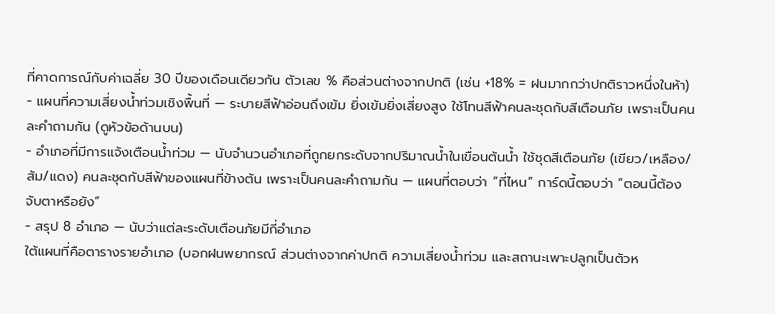ที่คาดการณ์กับค่าเฉลี่ย 30 ปีของเดือนเดียวกัน ตัวเลข % คือส่วนต่างจากปกติ (เช่น +18% = ฝนมากกว่าปกติราวหนึ่งในห้า)
- แผนที่ความเสี่ยงน้ำท่วมเชิงพื้นที่ — ระบายสีฟ้าอ่อนถึงเข้ม ยิ่งเข้มยิ่งเสี่ยงสูง ใช้โทนสีฟ้าคนละชุดกับสีเตือนภัย เพราะเป็นคนละคำถามกัน (ดูหัวข้อด้านบน)
- อำเภอที่มีการแจ้งเตือนน้ำท่วม — นับจำนวนอำเภอที่ถูกยกระดับจากปริมาณน้ำในเขื่อนต้นน้ำ ใช้ชุดสีเตือนภัย (เขียว/เหลือง/ส้ม/แดง) คนละชุดกับสีฟ้าของแผนที่ข้างต้น เพราะเป็นคนละคำถามกัน — แผนที่ตอบว่า “ที่ไหน” การ์ดนี้ตอบว่า “ตอนนี้ต้องจับตาหรือยัง”
- สรุป 8 อำเภอ — นับว่าแต่ละระดับเตือนภัยมีกี่อำเภอ
ใต้แผนที่คือตารางรายอำเภอ (บอกฝนพยากรณ์ ส่วนต่างจากค่าปกติ ความเสี่ยงน้ำท่วม และสถานะเพาะปลูกเป็นตัวห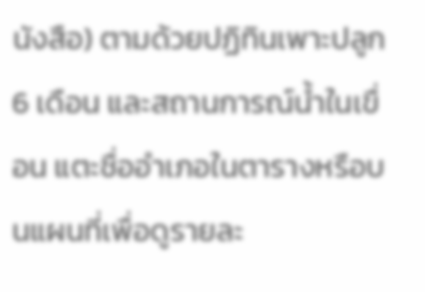นังสือ) ตามด้วยปฏิทินเพาะปลูก 6 เดือน และสถานการณ์น้ำในเขื่อน แตะชื่ออำเภอในตารางหรือบนแผนที่เพื่อดูรายละ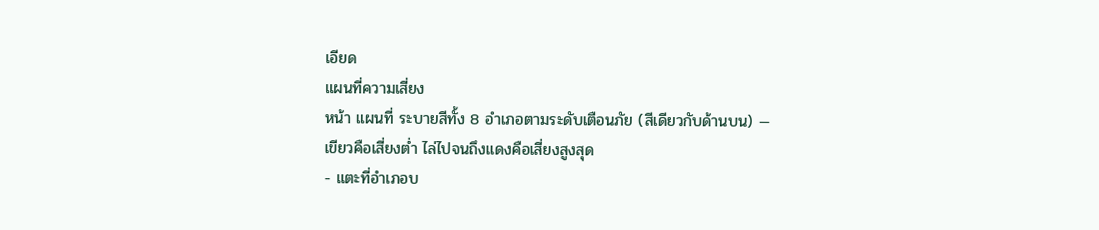เอียด
แผนที่ความเสี่ยง
หน้า แผนที่ ระบายสีทั้ง 8 อำเภอตามระดับเตือนภัย (สีเดียวกับด้านบน) — เขียวคือเสี่ยงต่ำ ไล่ไปจนถึงแดงคือเสี่ยงสูงสุด
- แตะที่อำเภอบ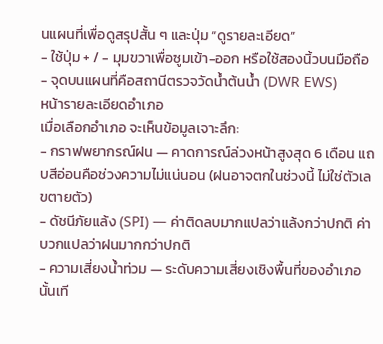นแผนที่เพื่อดูสรุปสั้น ๆ และปุ่ม “ดูรายละเอียด”
- ใช้ปุ่ม + / − มุมขวาเพื่อซูมเข้า-ออก หรือใช้สองนิ้วบนมือถือ
- จุดบนแผนที่คือสถานีตรวจวัดน้ำต้นน้ำ (DWR EWS)
หน้ารายละเอียดอำเภอ
เมื่อเลือกอำเภอ จะเห็นข้อมูลเจาะลึก:
- กราฟพยากรณ์ฝน — คาดการณ์ล่วงหน้าสูงสุด 6 เดือน แถบสีอ่อนคือช่วงความไม่แน่นอน (ฝนอาจตกในช่วงนี้ ไม่ใช่ตัวเลขตายตัว)
- ดัชนีภัยแล้ง (SPI) — ค่าติดลบมากแปลว่าแล้งกว่าปกติ ค่าบวกแปลว่าฝนมากกว่าปกติ
- ความเสี่ยงน้ำท่วม — ระดับความเสี่ยงเชิงพื้นที่ของอำเภอนั้นเที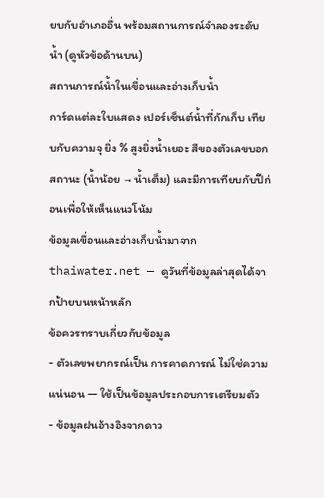ยบกับอำเภออื่น พร้อมสถานการณ์จำลองระดับน้ำ (ดูหัวข้อด้านบน)
สถานการณ์น้ำในเขื่อนและอ่างเก็บน้ำ
การ์ดแต่ละใบแสดง เปอร์เซ็นต์น้ำที่กักเก็บ เทียบกับความจุ ยิ่ง % สูงยิ่งน้ำเยอะ สีของตัวเลขบอกสถานะ (น้ำน้อย → น้ำเต็ม) และมีการเทียบกับปีก่อนเพื่อให้เห็นแนวโน้ม
ข้อมูลเขื่อนและอ่างเก็บน้ำมาจาก thaiwater.net — ดูวันที่ข้อมูลล่าสุดได้จากป้ายบนหน้าหลัก
ข้อควรทราบเกี่ยวกับข้อมูล
- ตัวเลขพยากรณ์เป็น การคาดการณ์ ไม่ใช่ความแน่นอน — ใช้เป็นข้อมูลประกอบการเตรียมตัว
- ข้อมูลฝนอ้างอิงจากดาว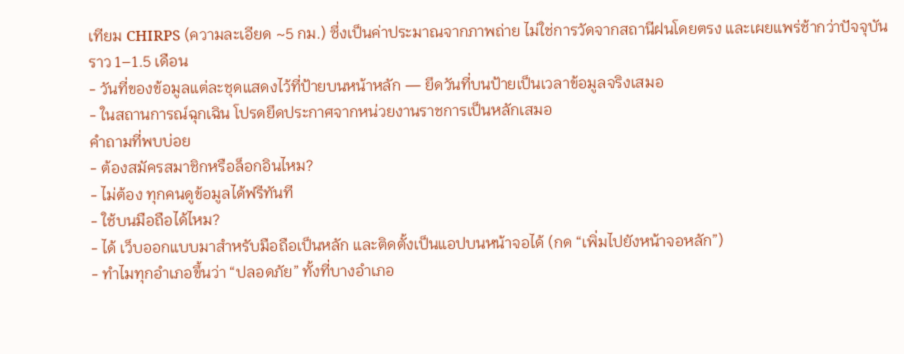เทียม CHIRPS (ความละเอียด ~5 กม.) ซึ่งเป็นค่าประมาณจากภาพถ่าย ไม่ใช่การวัดจากสถานีฝนโดยตรง และเผยแพร่ช้ากว่าปัจจุบันราว 1–1.5 เดือน
- วันที่ของข้อมูลแต่ละชุดแสดงไว้ที่ป้ายบนหน้าหลัก — ยึดวันที่บนป้ายเป็นเวลาข้อมูลจริงเสมอ
- ในสถานการณ์ฉุกเฉิน โปรดยึดประกาศจากหน่วยงานราชการเป็นหลักเสมอ
คำถามที่พบบ่อย
- ต้องสมัครสมาชิกหรือล็อกอินไหม?
- ไม่ต้อง ทุกคนดูข้อมูลได้ฟรีทันที
- ใช้บนมือถือได้ไหม?
- ได้ เว็บออกแบบมาสำหรับมือถือเป็นหลัก และติดตั้งเป็นแอปบนหน้าจอได้ (กด “เพิ่มไปยังหน้าจอหลัก”)
- ทำไมทุกอำเภอขึ้นว่า “ปลอดภัย” ทั้งที่บางอำเภอ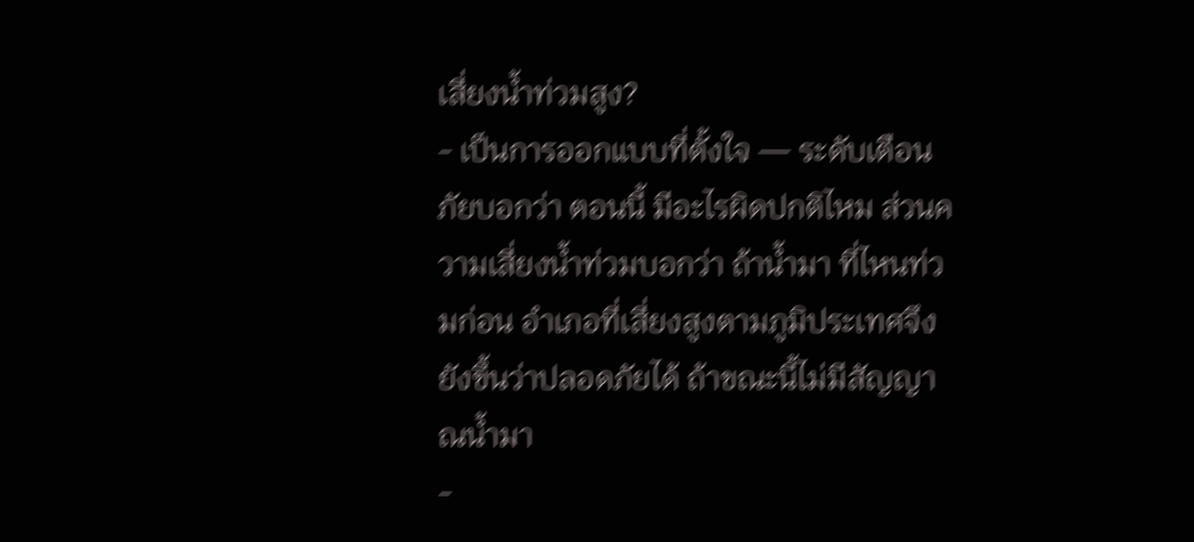เสี่ยงน้ำท่วมสูง?
- เป็นการออกแบบที่ตั้งใจ — ระดับเตือนภัยบอกว่า ตอนนี้ มีอะไรผิดปกติไหม ส่วนความเสี่ยงน้ำท่วมบอกว่า ถ้าน้ำมา ที่ไหนท่วมก่อน อำเภอที่เสี่ยงสูงตามภูมิประเทศจึงยังขึ้นว่าปลอดภัยได้ ถ้าขณะนี้ไม่มีสัญญาณน้ำมา
-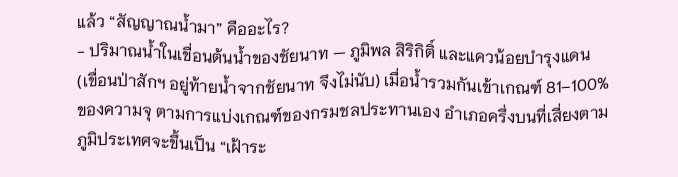แล้ว “สัญญาณน้ำมา” คืออะไร?
- ปริมาณน้ำในเขื่อนต้นน้ำของชัยนาท — ภูมิพล สิริกิติ์ และแควน้อยบำรุงแดน (เขื่อนป่าสักฯ อยู่ท้ายน้ำจากชัยนาท จึงไม่นับ) เมื่อน้ำรวมกันเข้าเกณฑ์ 81–100% ของความจุ ตามการแบ่งเกณฑ์ของกรมชลประทานเอง อำเภอครึ่งบนที่เสี่ยงตามภูมิประเทศจะขึ้นเป็น “เฝ้าระ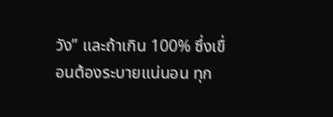วัง” และถ้าเกิน 100% ซึ่งเขื่อนต้องระบายแน่นอน ทุก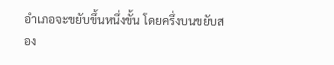อำเภอจะขยับขึ้นหนึ่งขั้น โดยครึ่งบนขยับสอง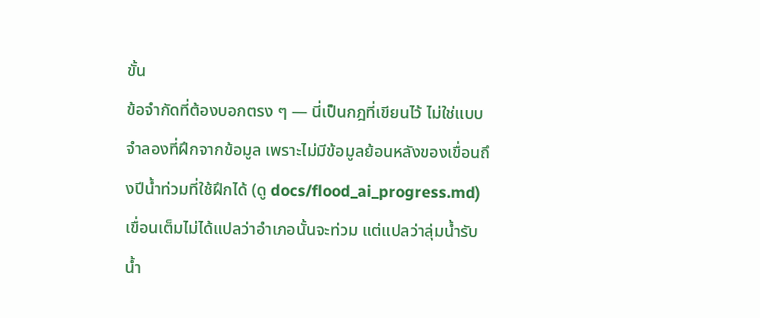ขั้น
ข้อจำกัดที่ต้องบอกตรง ๆ — นี่เป็นกฎที่เขียนไว้ ไม่ใช่แบบจำลองที่ฝึกจากข้อมูล เพราะไม่มีข้อมูลย้อนหลังของเขื่อนถึงปีน้ำท่วมที่ใช้ฝึกได้ (ดู docs/flood_ai_progress.md) เขื่อนเต็มไม่ได้แปลว่าอำเภอนั้นจะท่วม แต่แปลว่าลุ่มน้ำรับน้ำ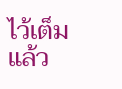ไว้เต็มแล้ว